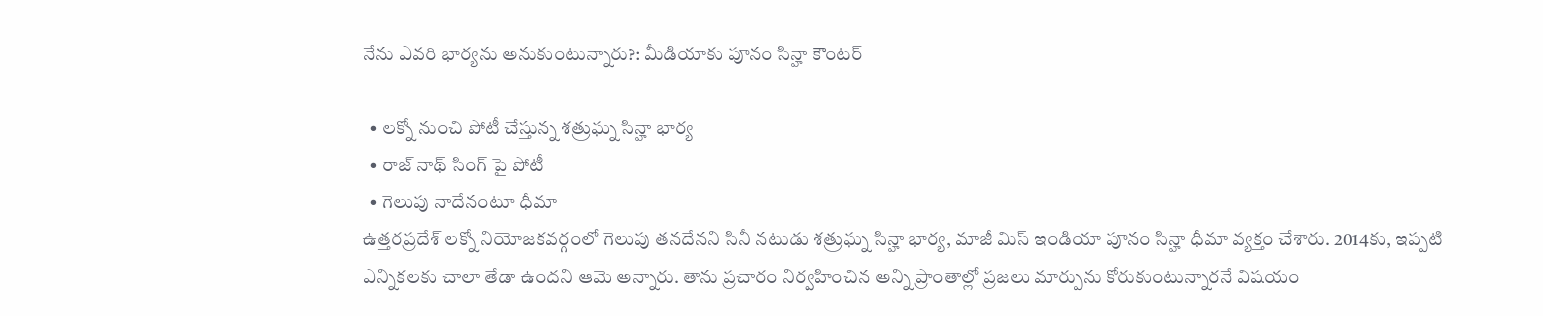నేను ఎవరి భార్యను అనుకుంటున్నారు?: మీడియాకు పూనం సిన్హా కౌంటర్

  • లక్నో నుంచి పోటీ చేస్తున్న శత్రుఘ్న సిన్హా భార్య
  • రాజ్ నాథ్ సింగ్ పై పోటీ
  • గెలుపు నాదేనంటూ ధీమా
ఉత్తరప్రదేశ్ లక్నో నియోజకవర్గంలో గెలుపు తనదేనని సినీ నటుడు శత్రుఘ్న సిన్హా భార్య, మాజీ మిస్ ఇండియా పూనం సిన్హా ధీమా వ్యక్తం చేశారు. 2014కు, ఇప్పటి ఎన్నికలకు చాలా తేడా ఉందని ఆమె అన్నారు. తాను ప్రచారం నిర్వహించిన అన్ని ప్రాంతాల్లో ప్రజలు మార్పును కోరుకుంటున్నారనే విషయం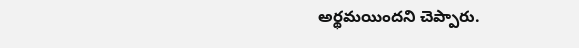అర్థమయిందని చెప్పారు.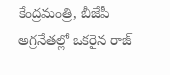కేంద్రమంత్రి, బీజేపీ అగ్రనేతల్లో ఒకరైన రాజ్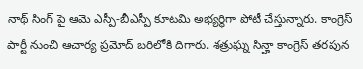నాథ్ సింగ్ పై ఆమె ఎస్పీ-బీఎస్పీ కూటమి అభ్యర్థిగా పోటీ చేస్తున్నారు. కాంగ్రెస్ పార్టీ నుంచి ఆచార్య ప్రమోద్ బరిలోకి దిగారు. శత్రుఘ్న సిన్హా కాంగ్రెస్ తరపున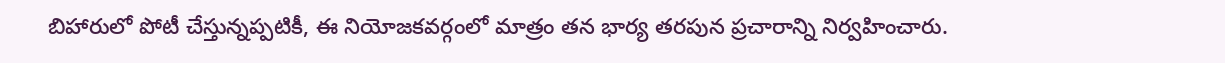బిహారులో పోటీ చేస్తున్నప్పటికీ, ఈ నియోజకవర్గంలో మాత్రం తన భార్య తరపున ప్రచారాన్ని నిర్వహించారు.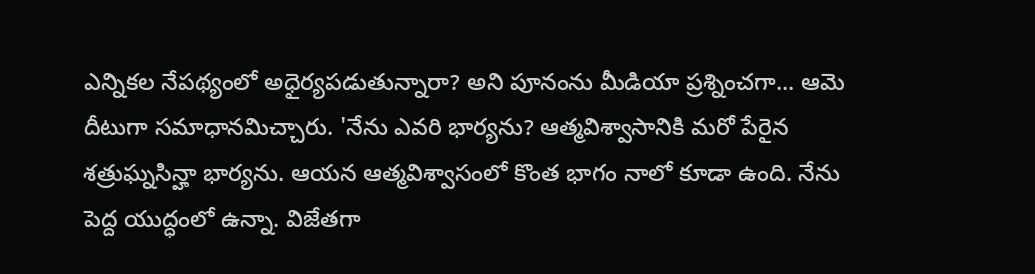ఎన్నికల నేపథ్యంలో అధైర్యపడుతున్నారా? అని పూనంను మీడియా ప్రశ్నించగా... ఆమె దీటుగా సమాధానమిచ్చారు. 'నేను ఎవరి భార్యను? ఆత్మవిశ్వాసానికి మరో పేరైన శత్రుఘ్నసిన్హా భార్యను. ఆయన ఆత్మవిశ్వాసంలో కొంత భాగం నాలో కూడా ఉంది. నేను పెద్ద యుద్ధంలో ఉన్నా. విజేతగా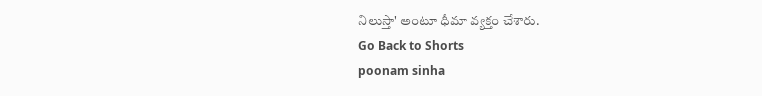నిలుస్తా' అంటూ ధీమా వ్యక్తం చేశారు.
Go Back to Shorts
poonam sinha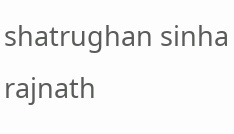shatrughan sinha
rajnath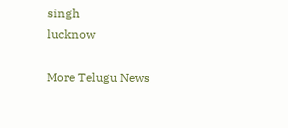singh
lucknow

More Telugu News